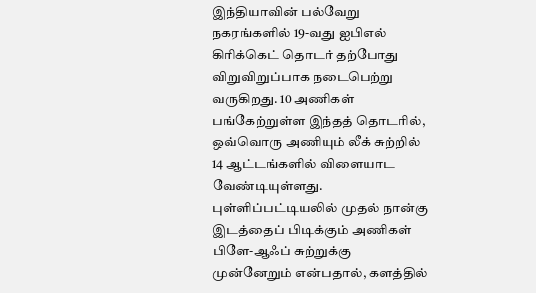இந்தியாவின் பல்வேறு நகரங்களில் 19-வது ஐபிஎல் கிரிக்கெட் தொடர் தற்போது விறுவிறுப்பாக நடைபெற்று வருகிறது. 10 அணிகள் பங்கேற்றுள்ள இந்தத் தொடரில், ஒவ்வொரு அணியும் லீக் சுற்றில் 14 ஆட்டங்களில் விளையாட வேண்டியுள்ளது. புள்ளிப்பட்டியலில் முதல் நான்கு இடத்தைப் பிடிக்கும் அணிகள் பிளே-ஆஃப் சுற்றுக்கு முன்னேறும் என்பதால், களத்தில்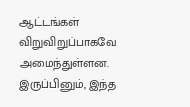ஆட்டங்கள் விறுவிறுப்பாகவே அமைந்துள்ளன. இருப்பினும், இந்த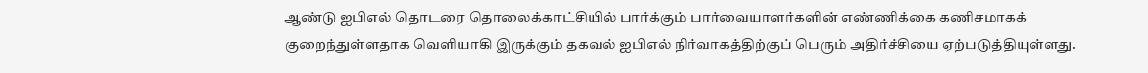ஆண்டு ஐபிஎல் தொடரை தொலைக்காட்சியில் பார்க்கும் பார்வையாளர்களின் எண்ணிக்கை கணிசமாகக் குறைந்துள்ளதாக வெளியாகி இருக்கும் தகவல் ஐபிஎல் நிர்வாகத்திற்குப் பெரும் அதிர்ச்சியை ஏற்படுத்தியுள்ளது.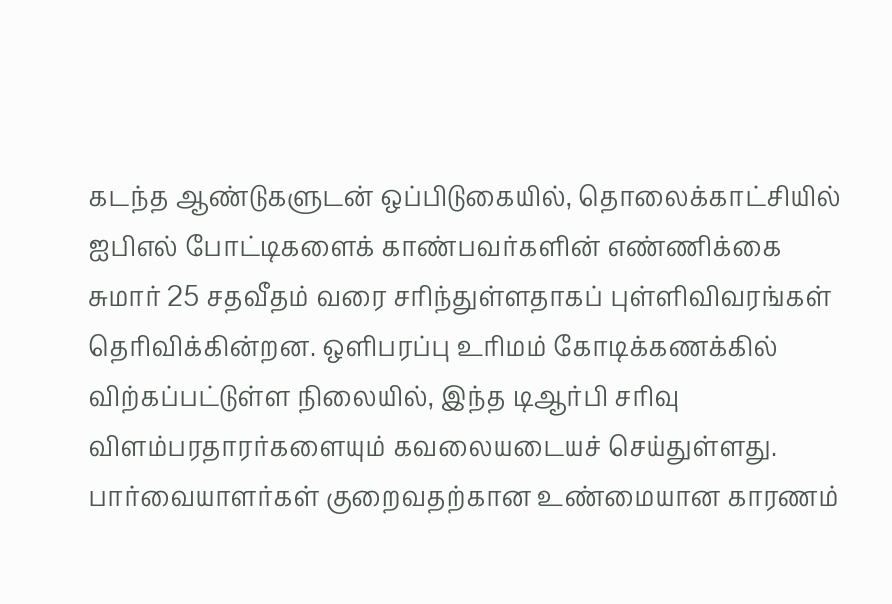கடந்த ஆண்டுகளுடன் ஒப்பிடுகையில், தொலைக்காட்சியில் ஐபிஎல் போட்டிகளைக் காண்பவர்களின் எண்ணிக்கை சுமார் 25 சதவீதம் வரை சரிந்துள்ளதாகப் புள்ளிவிவரங்கள் தெரிவிக்கின்றன. ஒளிபரப்பு உரிமம் கோடிக்கணக்கில் விற்கப்பட்டுள்ள நிலையில், இந்த டிஆர்பி சரிவு விளம்பரதாரர்களையும் கவலையடையச் செய்துள்ளது. பார்வையாளர்கள் குறைவதற்கான உண்மையான காரணம்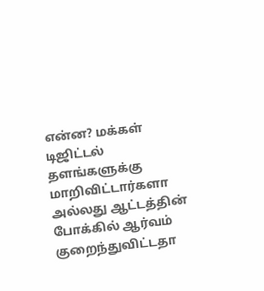என்ன? மக்கள் டிஜிட்டல் தளங்களுக்கு மாறிவிட்டார்களா அல்லது ஆட்டத்தின் போக்கில் ஆர்வம் குறைந்துவிட்டதா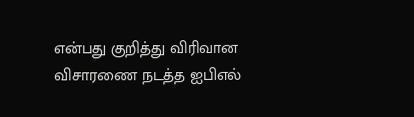என்பது குறித்து விரிவான விசாரணை நடத்த ஐபிஎல்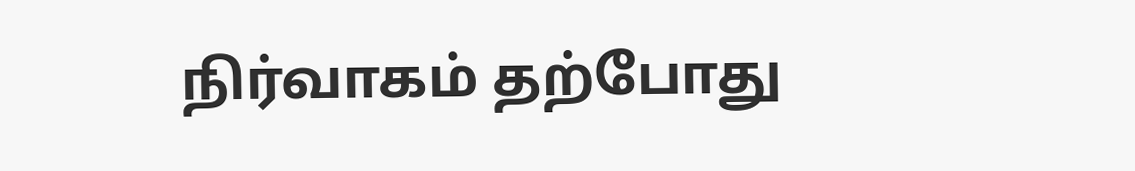நிர்வாகம் தற்போது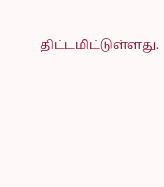திட்டமிட்டுள்ளது.